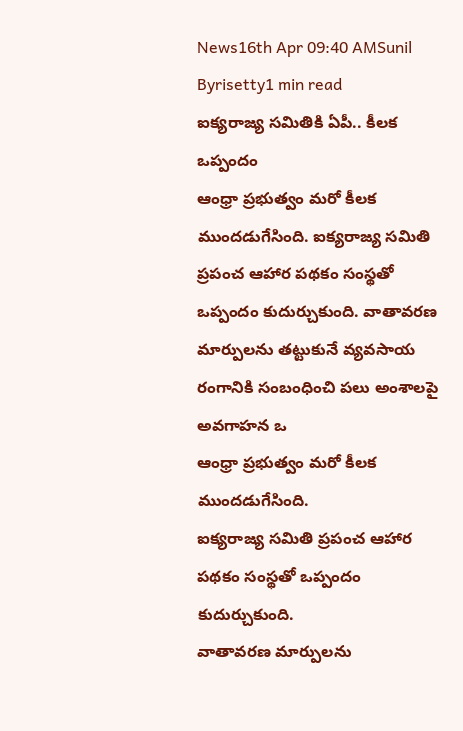News16th Apr 09:40 AMSunil Byrisetty1 min read
ఐక్యరాజ్య సమితికి ఏపీ.. కీలక ఒప్పందం
ఆంధ్రా ప్రభుత్వం మరో కీలక ముందడుగేసింది. ఐక్యరాజ్య సమితి ప్రపంచ ఆహార పథకం సంస్థతో ఒప్పందం కుదుర్చుకుంది. వాతావరణ మార్పులను తట్టుకునే వ్యవసాయ రంగానికి సంబంధించి పలు అంశాలపై అవగాహన ఒ
ఆంధ్రా ప్రభుత్వం మరో కీలక ముందడుగేసింది.
ఐక్యరాజ్య సమితి ప్రపంచ ఆహార పథకం సంస్థతో ఒప్పందం కుదుర్చుకుంది.
వాతావరణ మార్పులను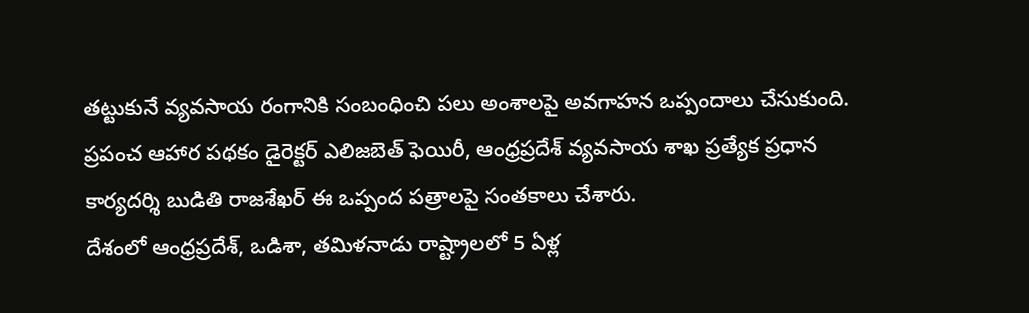తట్టుకునే వ్యవసాయ రంగానికి సంబంధించి పలు అంశాలపై అవగాహన ఒప్పందాలు చేసుకుంది.
ప్రపంచ ఆహార పథకం డైరెక్టర్ ఎలిజబెత్ ఫెయిరీ, ఆంధ్రప్రదేశ్ వ్యవసాయ శాఖ ప్రత్యేక ప్రధాన కార్యదర్శి బుడితి రాజశేఖర్ ఈ ఒప్పంద పత్రాలపై సంతకాలు చేశారు.
దేశంలో ఆంధ్రప్రదేశ్, ఒడిశా, తమిళనాడు రాష్ట్రాలలో 5 ఏళ్ల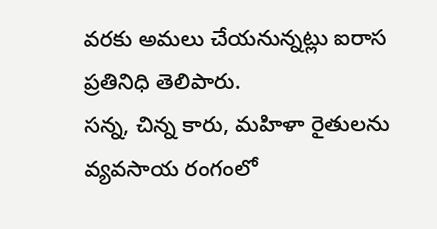వరకు అమలు చేయనున్నట్లు ఐరాస ప్రతినిధి తెలిపారు.
సన్న, చిన్న కారు, మహిళా రైతులను వ్యవసాయ రంగంలో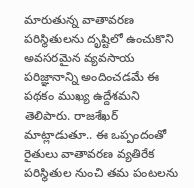మారుతున్న వాతావరణ పరిస్థితులను దృష్టిలో ఉంచుకొని అవసరమైన వ్యవసాయ పరిజ్ఞానాన్ని అందించడమే ఈ పథకం ముఖ్య ఉద్దేశమని తెలిపారు. రాజశేఖర్ మాట్లాడుతూ.. ఈ ఒప్పందంతో రైతులు వాతావరణ వ్యతిరేక పరిస్థితుల నుంచి తమ పంటలను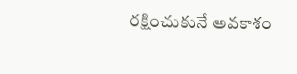రక్షించుకునే అవకాశం